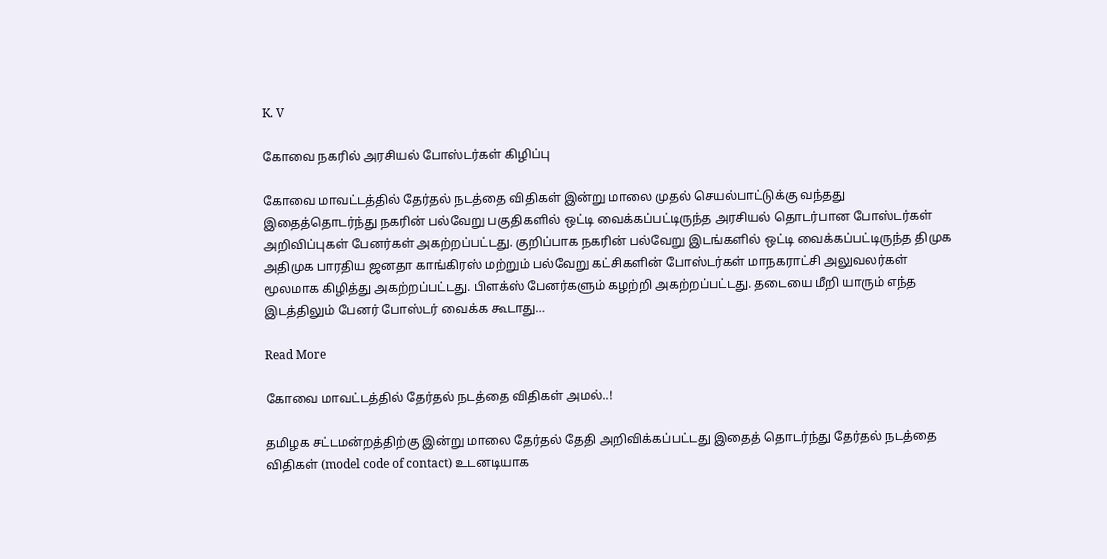K. V

கோவை நகரில் அரசியல் போஸ்டர்கள் கிழிப்பு

கோவை மாவட்டத்தில் தேர்தல் நடத்தை விதிகள் இன்று மாலை முதல் செயல்பாட்டுக்கு வந்தது இதைத்தொடர்ந்து நகரின் பல்வேறு பகுதிகளில் ஒட்டி வைக்கப்பட்டிருந்த அரசியல் தொடர்பான போஸ்டர்கள் அறிவிப்புகள் பேனர்கள் அகற்றப்பட்டது. குறிப்பாக நகரின் பல்வேறு இடங்களில் ஒட்டி வைக்கப்பட்டிருந்த திமுக அதிமுக பாரதிய ஜனதா காங்கிரஸ் மற்றும் பல்வேறு கட்சிகளின் போஸ்டர்கள் மாநகராட்சி அலுவலர்கள் மூலமாக கிழித்து அகற்றப்பட்டது. பிளக்ஸ் பேனர்களும் கழற்றி அகற்றப்பட்டது. தடையை மீறி யாரும் எந்த இடத்திலும் பேனர் போஸ்டர் வைக்க கூடாது…

Read More

கோவை மாவட்டத்தில் தேர்தல் நடத்தை விதிகள் அமல்..!

தமிழக சட்டமன்றத்திற்கு இன்று மாலை தேர்தல் தேதி அறிவிக்கப்பட்டது இதைத் தொடர்ந்து தேர்தல் நடத்தை விதிகள் (model code of contact) உடனடியாக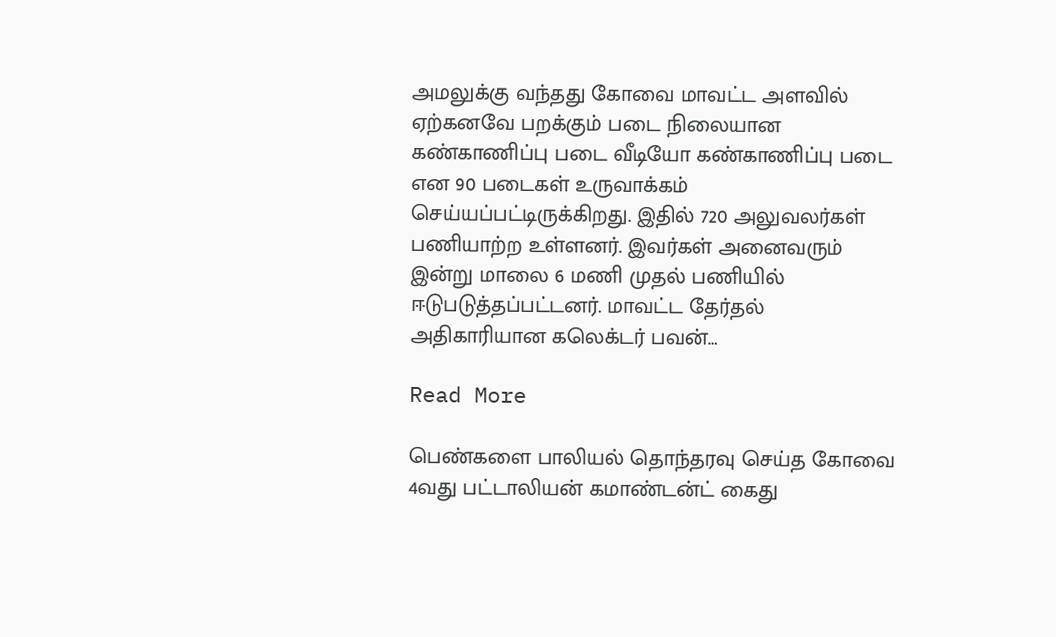அமலுக்கு வந்தது கோவை மாவட்ட அளவில் ஏற்கனவே பறக்கும் படை நிலையான கண்காணிப்பு படை வீடியோ கண்காணிப்பு படை என 90 படைகள் உருவாக்கம் செய்யப்பட்டிருக்கிறது. இதில் 720 அலுவலர்கள் பணியாற்ற உள்ளனர். இவர்கள் அனைவரும் இன்று மாலை 6 மணி முதல் பணியில் ஈடுபடுத்தப்பட்டனர். மாவட்ட தேர்தல் அதிகாரியான கலெக்டர் பவன்…

Read More

பெண்களை பாலியல் தொந்தரவு செய்த கோவை 4வது பட்டாலியன் கமாண்டன்ட் கைது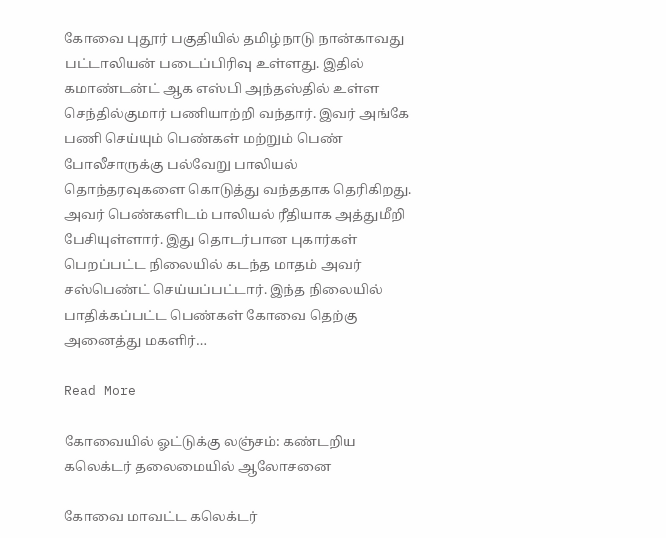கோவை புதூர் பகுதியில் தமிழ்நாடு நான்காவது பட்டாலியன் படைப்பிரிவு உள்ளது. இதில் கமாண்டன்ட் ஆக எஸ்பி அந்தஸ்தில் உள்ள செந்தில்குமார் பணியாற்றி வந்தார். இவர் அங்கே பணி செய்யும் பெண்கள் மற்றும் பெண் போலீசாருக்கு பல்வேறு பாலியல் தொந்தரவுகளை கொடுத்து வந்ததாக தெரிகிறது. அவர் பெண்களிடம் பாலியல் ரீதியாக அத்துமீறி பேசியுள்ளார். இது தொடர்பான புகார்கள் பெறப்பட்ட நிலையில் கடந்த மாதம் அவர் சஸ்பெண்ட் செய்யப்பட்டார். இந்த நிலையில் பாதிக்கப்பட்ட பெண்கள் கோவை தெற்கு அனைத்து மகளிர்…

Read More

கோவையில் ஓட்டுக்கு லஞ்சம்: கண்டறிய கலெக்டர் தலைமையில் ஆலோசனை

கோவை மாவட்ட கலெக்டர்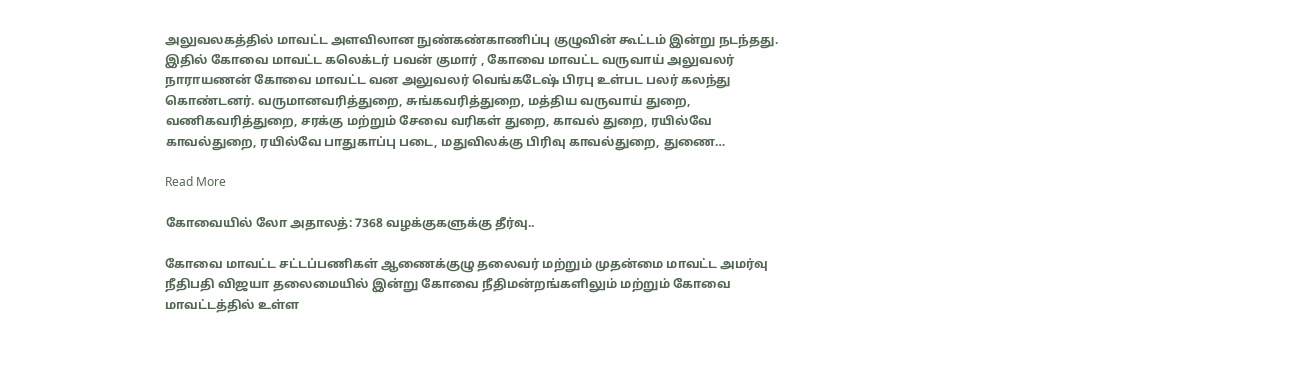அலுவலகத்தில் மாவட்ட அளவிலான நுண்கண்காணிப்பு குழுவின் கூட்டம் இன்று நடந்தது. இதில் கோவை மாவட்ட கலெக்டர் பவன் குமார் , கோவை மாவட்ட வருவாய் அலுவலர் நாராயணன் கோவை மாவட்ட வன அலுவலர் வெங்கடேஷ் பிரபு உள்பட பலர் கலந்து கொண்டனர். வருமானவரித்துறை, சுங்கவரித்துறை, மத்திய வருவாய் துறை, வணிகவரித்துறை, சரக்கு மற்றும் சேவை வரிகள் துறை, காவல் துறை, ரயில்வே காவல்துறை, ரயில்வே பாதுகாப்பு படை, மதுவிலக்கு பிரிவு காவல்துறை, துணை…

Read More

கோவையில் லோ அதாலத்: 7368 வழக்குகளுக்கு தீர்வு..

கோவை மாவட்ட சட்டப்பணிகள் ஆணைக்குழு தலைவர் மற்றும் முதன்மை மாவட்ட அமர்வு நீதிபதி விஜயா தலைமையில் இன்று கோவை நீதிமன்றங்களிலும் மற்றும் கோவை மாவட்டத்தில் உள்ள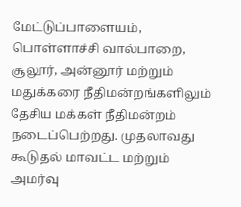மேட்டுப்பாளையம், பொள்ளாச்சி வால்பாறை, சூலூர், அன்னூர் மற்றும் மதுக்கரை நீதிமன்றங்களிலும் தேசிய மக்கள் நீதிமன்றம் நடைப்பெற்றது. முதலாவது கூடுதல் மாவட்ட மற்றும் அமர்வு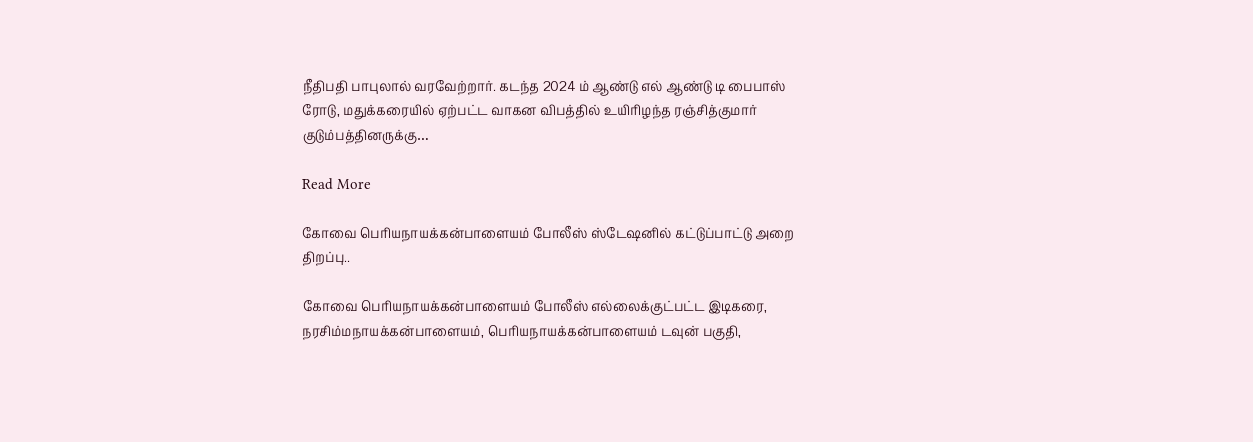நீதிபதி பாபுலால் வரவேற்றார். கடந்த 2024 ம் ஆண்டு எல் ஆண்டு டி பைபாஸ் ரோடு, மதுக்கரையில் ஏற்பட்ட வாகன விபத்தில் உயிரிழந்த ரஞ்சித்குமார் குடும்பத்தினருக்கு…

Read More

கோவை பெரியநாயக்கன்பாளையம் போலீஸ் ஸ்டேஷனில் கட்டுப்பாட்டு அறை திறப்பு..

கோவை பெரியநாயக்கன்பாளையம் போலீஸ் எல்லைக்குட்பட்ட இடிகரை, நரசிம்மநாயக்கன்பாளையம், பெரியநாயக்கன்பாளையம் டவுன் பகுதி,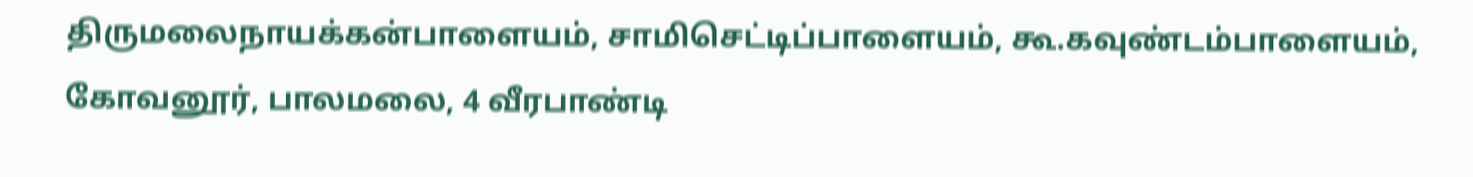திருமலைநாயக்கன்பாளையம், சாமிசெட்டிப்பாளையம், கூ.கவுண்டம்பாளையம், கோவனூர், பாலமலை, 4 வீரபாண்டி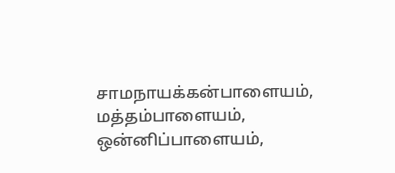சாமநாயக்கன்பாளையம், மத்தம்பாளையம், ஒன்னிப்பாளையம்,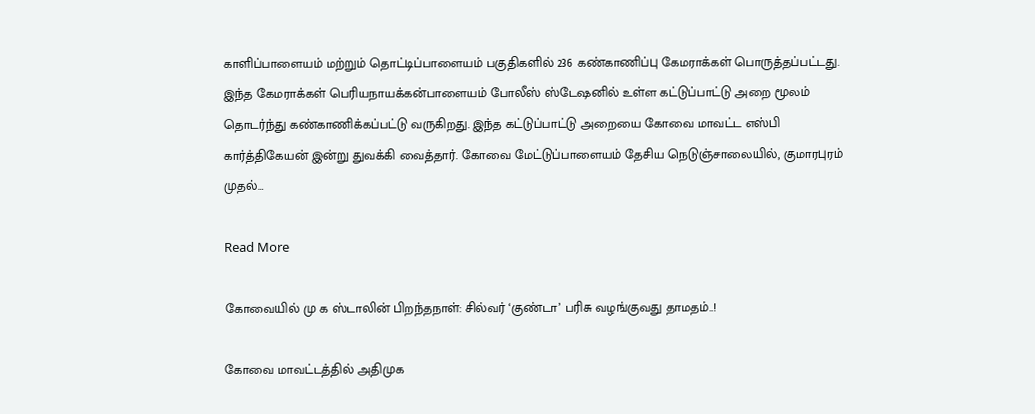காளிப்பாளையம் மற்றும் தொட்டிப்பாளையம் பகுதிகளில் 236 கண்காணிப்பு கேமராக்கள் பொருத்தப்பட்டது. இந்த கேமராக்கள் பெரியநாயக்கன்பாளையம் போலீஸ் ஸ்டேஷனில் உள்ள கட்டுப்பாட்டு அறை மூலம் தொடர்ந்து கண்காணிக்கப்பட்டு வருகிறது. இந்த கட்டுப்பாட்டு அறையை கோவை மாவட்ட எஸ்பி கார்த்திகேயன் இன்று துவக்கி வைத்தார். கோவை மேட்டுப்பாளையம் தேசிய நெடுஞ்சாலையில், குமாரபுரம் முதல்…

Read More

கோவையில் மு க ஸ்டாலின் பிறந்தநாள்: சில்வர் ‘குண்டா’ பரிசு வழங்குவது தாமதம்..!

கோவை மாவட்டத்தில் அதிமுக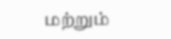மற்றும்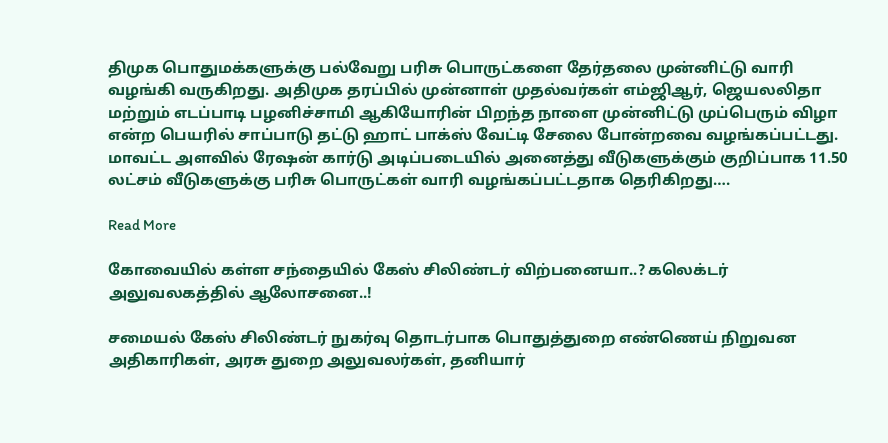திமுக பொதுமக்களுக்கு பல்வேறு பரிசு பொருட்களை தேர்தலை முன்னிட்டு வாரி வழங்கி வருகிறது. அதிமுக தரப்பில் முன்னாள் முதல்வர்கள் எம்ஜிஆர், ஜெயலலிதா மற்றும் எடப்பாடி பழனிச்சாமி ஆகியோரின் பிறந்த நாளை முன்னிட்டு முப்பெரும் விழா என்ற பெயரில் சாப்பாடு தட்டு ஹாட் பாக்ஸ் வேட்டி சேலை போன்றவை வழங்கப்பட்டது. மாவட்ட அளவில் ரேஷன் கார்டு அடிப்படையில் அனைத்து வீடுகளுக்கும் குறிப்பாக 11.50 லட்சம் வீடுகளுக்கு பரிசு பொருட்கள் வாரி வழங்கப்பட்டதாக தெரிகிறது….

Read More

கோவையில் கள்ள சந்தையில் கேஸ் சிலிண்டர் விற்பனையா..? கலெக்டர் அலுவலகத்தில் ஆலோசனை..!

சமையல் கேஸ் சிலிண்டர் நுகர்வு தொடர்பாக பொதுத்துறை எண்ணெய் நிறுவன அதிகாரிகள், அரசு துறை அலுவலர்கள், தனியார்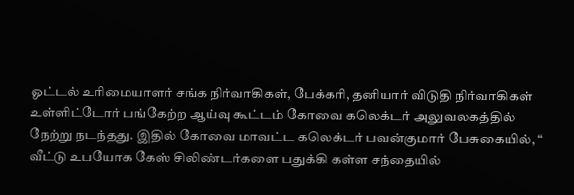ஓட்டல் உரிமையாளர் சங்க நிர்வாகிகள், பேக்கரி, தனியார் விடுதி நிர்வாகிகள் உள்ளிட்டோர் பங்கேற்ற ஆய்வு கூட்டம் கோவை கலெக்டர் அலுவலகத்தில் நேற்று நடந்தது. இதில் கோவை மாவட்ட கலெக்டர் பவன்குமார் பேசுகையில், “ வீட்டு உபயோக கேஸ் சிலிண்டர்களை பதுக்கி கள்ள சந்தையில்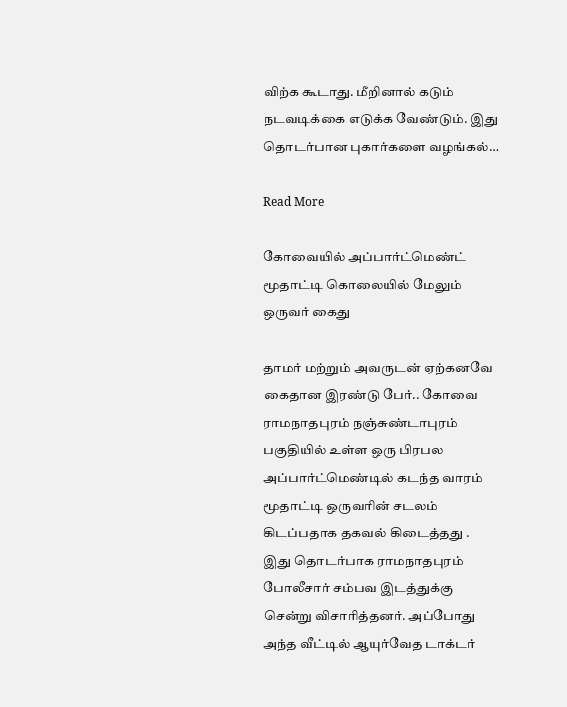விற்க கூடாது. மீறினால் கடும் நடவடிக்கை எடுக்க வேண்டும். இது தொடர்பான புகார்களை வழங்கல்…

Read More

கோவையில் அப்பார்ட்மெண்ட் மூதாட்டி கொலையில் மேலும் ஒருவர் கைது

தாமர் மற்றும் அவருடன் ஏற்கனவே கைதான இரண்டு பேர்.. கோவை ராமநாதபுரம் நஞ்சுண்டாபுரம் பகுதியில் உள்ள ஒரு பிரபல அப்பார்ட்மெண்டில் கடந்த வாரம் மூதாட்டி ஒருவரின் சடலம் கிடப்பதாக தகவல் கிடைத்தது . இது தொடர்பாக ராமநாதபுரம் போலீசார் சம்பவ இடத்துக்கு சென்று விசாரித்தனர். அப்போது அந்த வீட்டில் ஆயுர்வேத டாக்டர்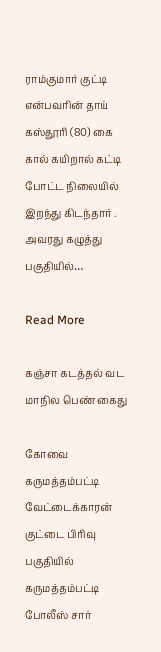ராம்குமார் குட்டி என்பவரின் தாய் கஸ்தூரி (80) கை கால் கயிறால் கட்டி போட்ட நிலையில் இறந்து கிடந்தார் . அவரது கழுத்து பகுதியில்…

Read More

கஞ்சா கடத்தல் வட மாநில பெண் கைது

கோவை கருமத்தம்பட்டி வேட்டைக்காரன் குட்டை பிரிவு பகுதியில் கருமத்தம்பட்டி போலீஸ் சார்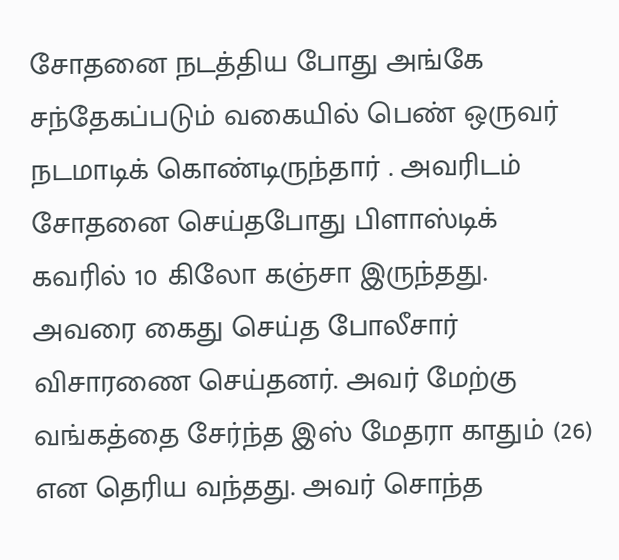சோதனை நடத்திய போது அங்கே சந்தேகப்படும் வகையில் பெண் ஒருவர் நடமாடிக் கொண்டிருந்தார் . அவரிடம் சோதனை செய்தபோது பிளாஸ்டிக் கவரில் 10 கிலோ கஞ்சா இருந்தது. அவரை கைது செய்த போலீசார் விசாரணை செய்தனர். அவர் மேற்கு வங்கத்தை சேர்ந்த இஸ் மேதரா காதும் (26) என தெரிய வந்தது. அவர் சொந்த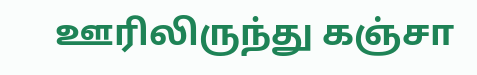ஊரிலிருந்து கஞ்சா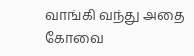வாங்கி வந்து அதை கோவை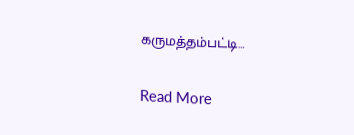கருமத்தம்பட்டி…

Read More